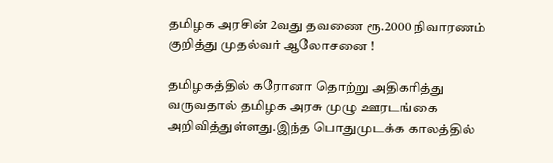தமிழக அரசின் 2வது தவணை ரூ.2000 நிவாரணம் குறித்து முதல்வர் ஆலோசனை !

தமிழகத்தில் கரோனா தொற்று அதிகரித்து வருவதால் தமிழக அரசு முழு ஊரடங்கை அறிவித்துள்ளது.இந்த பொதுமுடக்க காலத்தில்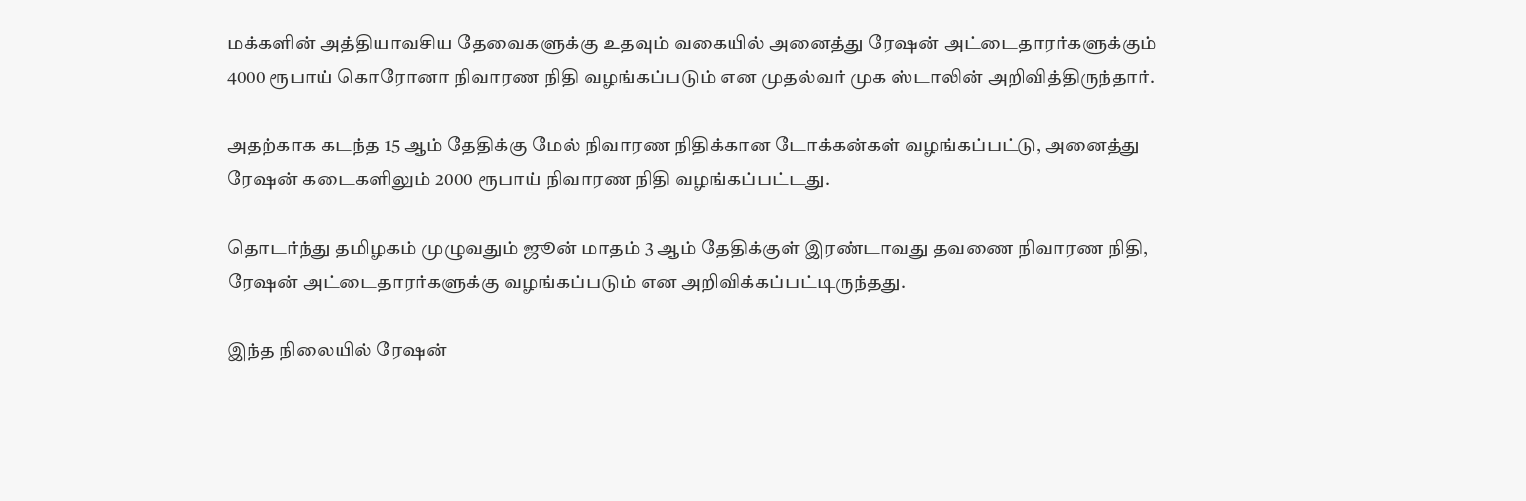மக்களின் அத்தியாவசிய தேவைகளுக்கு உதவும் வகையில் அனைத்து ரேஷன் அட்டைதாரர்களுக்கும் 4000 ரூபாய் கொரோனா நிவாரண நிதி வழங்கப்படும் என முதல்வர் முக ஸ்டாலின் அறிவித்திருந்தார்.

அதற்காக கடந்த 15 ஆம் தேதிக்கு மேல் நிவாரண நிதிக்கான டோக்கன்கள் வழங்கப்பட்டு, அனைத்து ரேஷன் கடைகளிலும் 2000 ரூபாய் நிவாரண நிதி வழங்கப்பட்டது.

தொடர்ந்து தமிழகம் முழுவதும் ஜூன் மாதம் 3 ஆம் தேதிக்குள் இரண்டாவது தவணை நிவாரண நிதி, ரேஷன் அட்டைதாரர்களுக்கு வழங்கப்படும் என அறிவிக்கப்பட்டிருந்தது.

இந்த நிலையில் ரேஷன்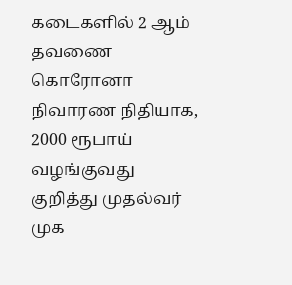கடைகளில் 2 ஆம் தவணை கொரோனா நிவாரண நிதியாக, 2000 ரூபாய் வழங்குவது குறித்து முதல்வர் முக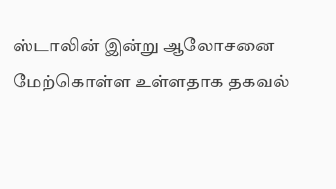ஸ்டாலின் இன்று ஆலோசனை மேற்கொள்ள உள்ளதாக தகவல்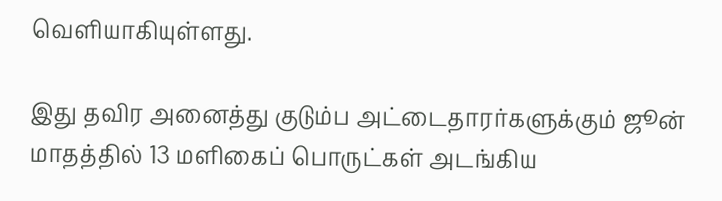வெளியாகியுள்ளது.

இது தவிர அனைத்து குடும்ப அட்டைதாரர்களுக்கும் ஜூன் மாதத்தில் 13 மளிகைப் பொருட்கள் அடங்கிய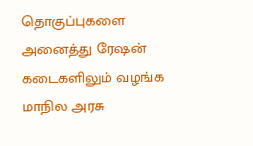தொகுப்புகளை அனைத்து ரேஷன் கடைகளிலும் வழங்க மாநில அரசு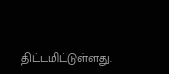திட்டமிட்டுள்ளது.